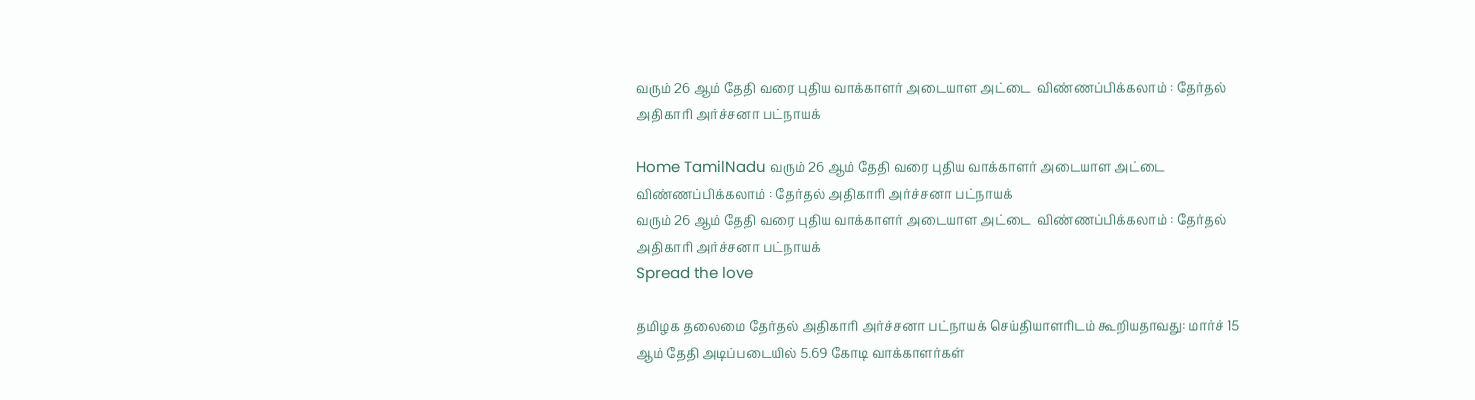வரும் 26 ஆம் தேதி வரை புதிய வாக்காளர் அடையாள அட்டை  விண்ணப்பிக்கலாம் : தேர்தல் அதிகாரி அர்ச்சனா பட்நாயக்

Home TamilNadu வரும் 26 ஆம் தேதி வரை புதிய வாக்காளர் அடையாள அட்டை  விண்ணப்பிக்கலாம் : தேர்தல் அதிகாரி அர்ச்சனா பட்நாயக்
வரும் 26 ஆம் தேதி வரை புதிய வாக்காளர் அடையாள அட்டை  விண்ணப்பிக்கலாம் : தேர்தல் அதிகாரி அர்ச்சனா பட்நாயக்
Spread the love

தமிழக தலைமை தேர்தல் அதிகாரி அர்ச்சனா பட்நாயக் செய்தியாளரிடம் கூறியதாவது: மார்ச் 15 ஆம் தேதி அடிப்படையில் 5.69 கோடி வாக்காளர்கள்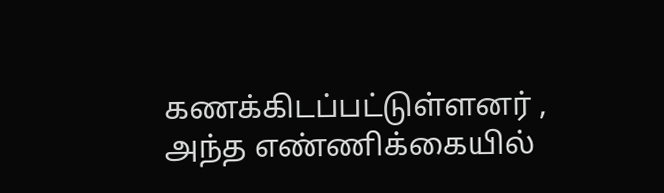கணக்கிடப்பட்டுள்ளனர் , அந்த எண்ணிக்கையில்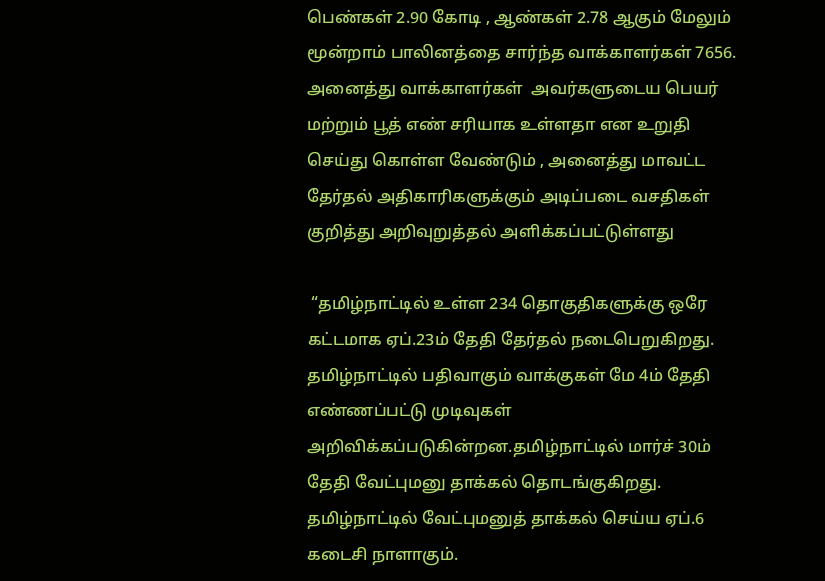பெண்கள் 2.90 கோடி , ஆண்கள் 2.78 ஆகும் மேலும் மூன்றாம் பாலினத்தை சார்ந்த வாக்காளர்கள் 7656. அனைத்து வாக்காளர்கள்  அவர்களுடைய பெயர் மற்றும் பூத் எண் சரியாக உள்ளதா என உறுதி செய்து கொள்ள வேண்டும் , அனைத்து மாவட்ட தேர்தல் அதிகாரிகளுக்கும் அடிப்படை வசதிகள் குறித்து அறிவுறுத்தல் அளிக்கப்பட்டுள்ளது

 “தமிழ்நாட்டில் உள்ள 234 தொகுதிகளுக்கு ஒரே கட்டமாக ஏப்.23ம் தேதி தேர்தல் நடைபெறுகிறது. தமிழ்நாட்டில் பதிவாகும் வாக்குகள் மே 4ம் தேதி எண்ணப்பட்டு முடிவுகள் அறிவிக்கப்படுகின்றன.தமிழ்நாட்டில் மார்ச் 30ம் தேதி வேட்புமனு தாக்கல் தொடங்குகிறது. தமிழ்நாட்டில் வேட்புமனுத் தாக்கல் செய்ய ஏப்.6 கடைசி நாளாகும்.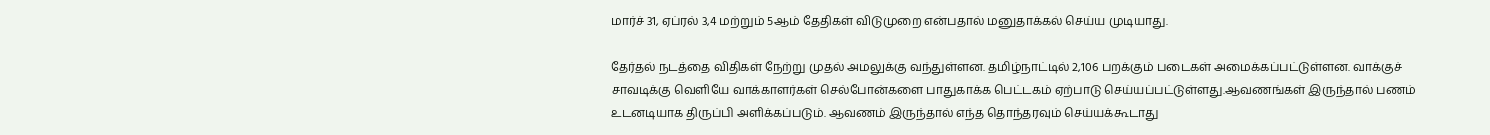மார்ச் 31, ஏப்ரல் 3,4 மற்றும் 5ஆம் தேதிகள் விடுமுறை என்பதால் மனுதாக்கல் செய்ய முடியாது.

தேர்தல் நடத்தை விதிகள் நேற்று முதல் அமலுக்கு வந்துள்ளன. தமிழ்நாட்டில் 2,106 பறக்கும் படைகள் அமைக்கப்பட்டுள்ளன. வாக்குச் சாவடிக்கு வெளியே வாக்காளர்கள் செல்போன்களை பாதுகாக்க பெட்டகம் ஏற்பாடு செய்யப்பட்டுள்ளது.ஆவணங்கள் இருந்தால் பணம் உடனடியாக திருப்பி அளிக்கப்படும். ஆவணம் இருந்தால் எந்த தொந்தரவும் செய்யக்கூடாது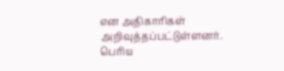என அதிகாரிகள் அறிவுத்தப்பட்டுள்ளனர். பெரிய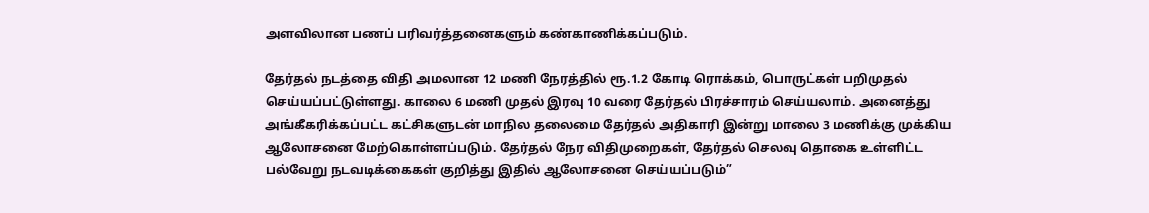அளவிலான பணப் பரிவர்த்தனைகளும் கண்காணிக்கப்படும்.

தேர்தல் நடத்தை விதி அமலான 12 மணி நேரத்தில் ரூ.1.2 கோடி ரொக்கம், பொருட்கள் பறிமுதல் செய்யப்பட்டுள்ளது. காலை 6 மணி முதல் இரவு 10 வரை தேர்தல் பிரச்சாரம் செய்யலாம். அனைத்து அங்கீகரிக்கப்பட்ட கட்சிகளுடன் மாநில தலைமை தேர்தல் அதிகாரி இன்று மாலை 3 மணிக்கு முக்கிய ஆலோசனை மேற்கொள்ளப்படும். தேர்தல் நேர விதிமுறைகள், தேர்தல் செலவு தொகை உள்ளிட்ட பல்வேறு நடவடிக்கைகள் குறித்து இதில் ஆலோசனை செய்யப்படும்”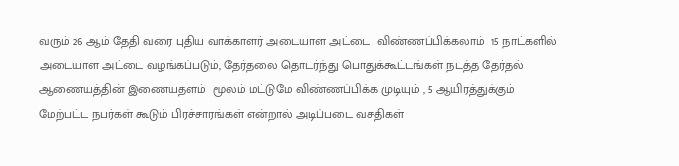வரும் 26 ஆம் தேதி வரை புதிய வாக்காளர் அடையாள அட்டை  விண்ணப்பிக்கலாம்  15 நாட்களில் அடையாள அட்டை வழங்கப்படும், தேர்தலை தொடர்ந்து பொதுக்கூட்டங்கள் நடத்த தேர்தல் ஆணையத்தின் இணையதளம்  மூலம் மட்டுமே விண்ணப்பிக்க முடியும் , 5 ஆயிரத்துக்கும் மேற்பட்ட நபர்கள் கூடும் பிரச்சாரங்கள் என்றால் அடிப்படை வசதிகள்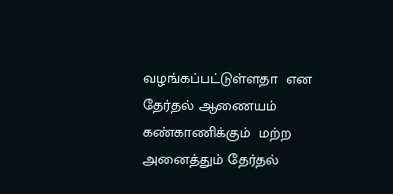வழங்கப்பட்டுள்ளதா  என  தேர்தல் ஆணையம் கண்காணிக்கும்  மற்ற அனைத்தும் தேர்தல்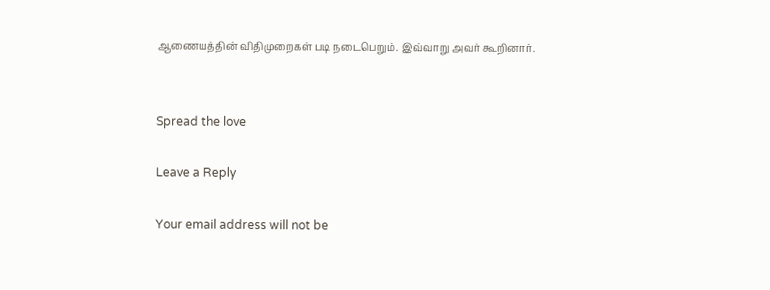ஆணையத்தின் விதிமுறைகள் படி நடைபெறும். இவ்வாறு அவர் கூறினார்.


Spread the love

Leave a Reply

Your email address will not be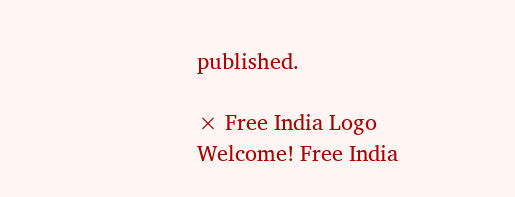published.

× Free India Logo
Welcome! Free India